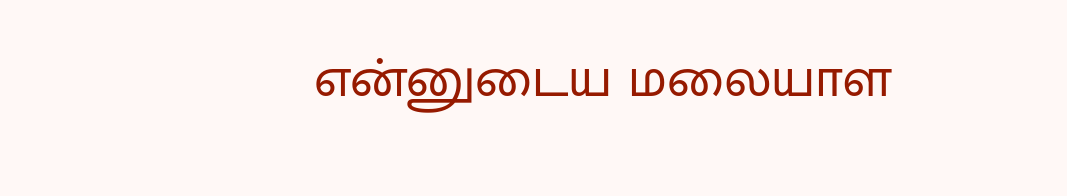என்னுடைய மலையாள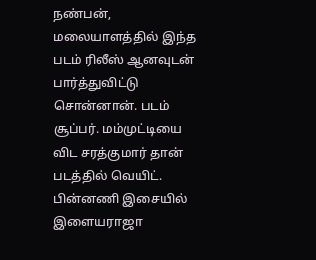நண்பன், மலையாளத்தில் இந்த படம் ரிலீஸ் ஆனவுடன் பார்த்துவிட்டு சொன்னான். படம் சூப்பர். மம்முட்டியை விட சரத்குமார் தான் படத்தில் வெயிட். பின்னணி இசையில் இளையராஜா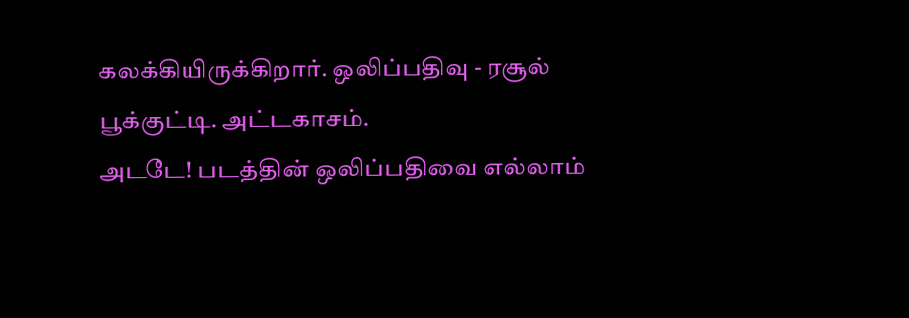கலக்கியிருக்கிறார். ஒலிப்பதிவு - ரசூல் பூக்குட்டி. அட்டகாசம்.
அடடே! படத்தின் ஒலிப்பதிவை எல்லாம்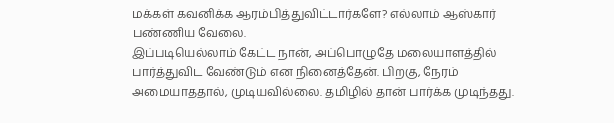மக்கள் கவனிக்க ஆரம்பித்துவிட்டார்களே? எல்லாம் ஆஸ்கார் பண்ணிய வேலை.
இப்படியெல்லாம் கேட்ட நான், அப்பொழுதே மலையாளத்தில் பார்த்துவிட வேண்டும் என நினைத்தேன். பிறகு, நேரம் அமையாததால், முடியவில்லை. தமிழில் தான் பார்க்க முடிந்தது.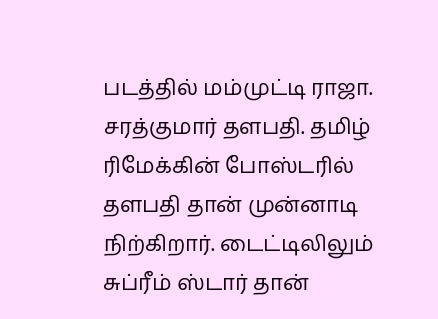படத்தில் மம்முட்டி ராஜா. சரத்குமார் தளபதி. தமிழ் ரிமேக்கின் போஸ்டரில் தளபதி தான் முன்னாடி நிற்கிறார். டைட்டிலிலும் சுப்ரீம் ஸ்டார் தான்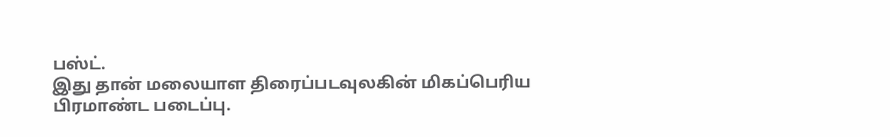பஸ்ட்.
இது தான் மலையாள திரைப்படவுலகின் மிகப்பெரிய பிரமாண்ட படைப்பு.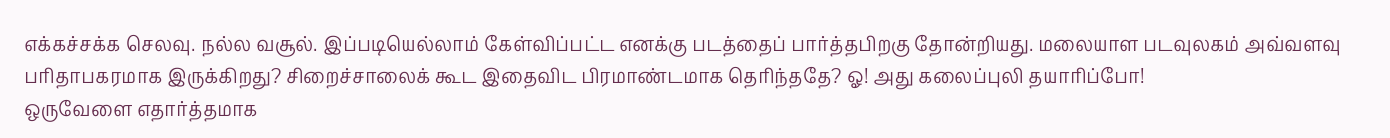எக்கச்சக்க செலவு. நல்ல வசூல். இப்படியெல்லாம் கேள்விப்பட்ட எனக்கு படத்தைப் பார்த்தபிறகு தோன்றியது. மலையாள படவுலகம் அவ்வளவு பரிதாபகரமாக இருக்கிறது? சிறைச்சாலைக் கூட இதைவிட பிரமாண்டமாக தெரிந்ததே? ஓ! அது கலைப்புலி தயாரிப்போ!
ஒருவேளை எதார்த்தமாக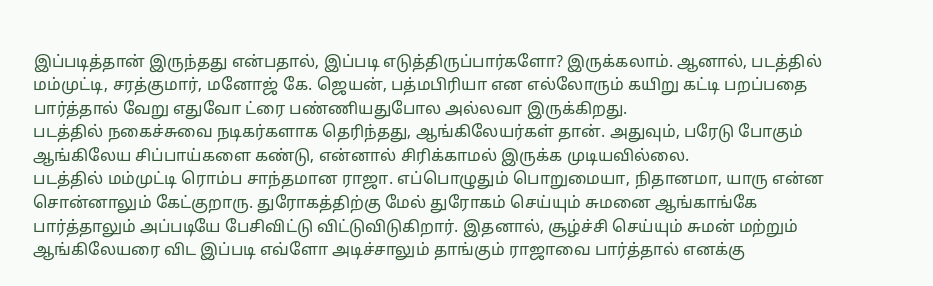இப்படித்தான் இருந்தது என்பதால், இப்படி எடுத்திருப்பார்களோ? இருக்கலாம். ஆனால், படத்தில் மம்முட்டி, சரத்குமார், மனோஜ் கே. ஜெயன், பத்மபிரியா என எல்லோரும் கயிறு கட்டி பறப்பதை பார்த்தால் வேறு எதுவோ ட்ரை பண்ணியதுபோல அல்லவா இருக்கிறது.
படத்தில் நகைச்சுவை நடிகர்களாக தெரிந்தது, ஆங்கிலேயர்கள் தான். அதுவும், பரேடு போகும் ஆங்கிலேய சிப்பாய்களை கண்டு, என்னால் சிரிக்காமல் இருக்க முடியவில்லை.
படத்தில் மம்முட்டி ரொம்ப சாந்தமான ராஜா. எப்பொழுதும் பொறுமையா, நிதானமா, யாரு என்ன சொன்னாலும் கேட்குறாரு. துரோகத்திற்கு மேல் துரோகம் செய்யும் சுமனை ஆங்காங்கே பார்த்தாலும் அப்படியே பேசிவிட்டு விட்டுவிடுகிறார். இதனால், சூழ்ச்சி செய்யும் சுமன் மற்றும் ஆங்கிலேயரை விட இப்படி எவ்ளோ அடிச்சாலும் தாங்கும் ராஜாவை பார்த்தால் எனக்கு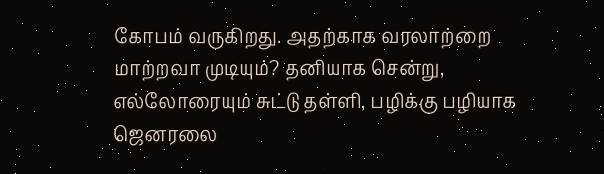கோபம் வருகிறது. அதற்காக வரலாற்றை மாற்றவா முடியும்? தனியாக சென்று, எல்லோரையும் சுட்டு தள்ளி, பழிக்கு பழியாக ஜெனரலை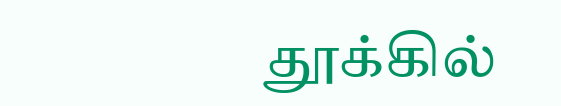தூக்கில்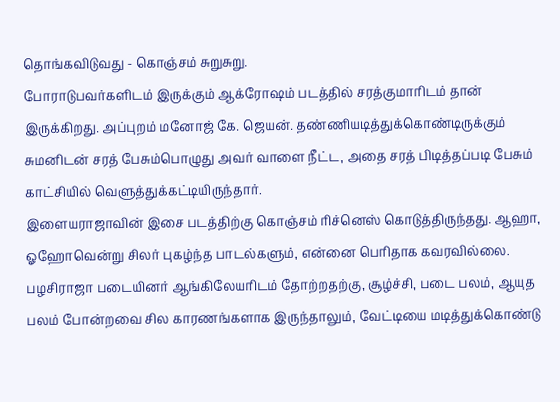தொங்கவிடுவது - கொஞ்சம் சுறுசுறு.
போராடுபவர்களிடம் இருக்கும் ஆக்ரோஷம் படத்தில் சரத்குமாரிடம் தான் இருக்கிறது. அப்புறம் மனோஜ் கே. ஜெயன். தண்ணியடித்துக்கொண்டிருக்கும் சுமனிடன் சரத் பேசும்பொழுது அவர் வாளை நீட்ட, அதை சரத் பிடித்தப்படி பேசும் காட்சியில் வெளுத்துக்கட்டியிருந்தார்.
இளையராஜாவின் இசை படத்திற்கு கொஞ்சம் ரிச்னெஸ் கொடுத்திருந்தது. ஆஹா, ஓஹோவென்று சிலர் புகழ்ந்த பாடல்களும், என்னை பெரிதாக கவரவில்லை.
பழசிராஜா படையினர் ஆங்கிலேயரிடம் தோற்றதற்கு, சூழ்ச்சி, படை பலம், ஆயுத பலம் போன்றவை சில காரணங்களாக இருந்தாலும், வேட்டியை மடித்துக்கொண்டு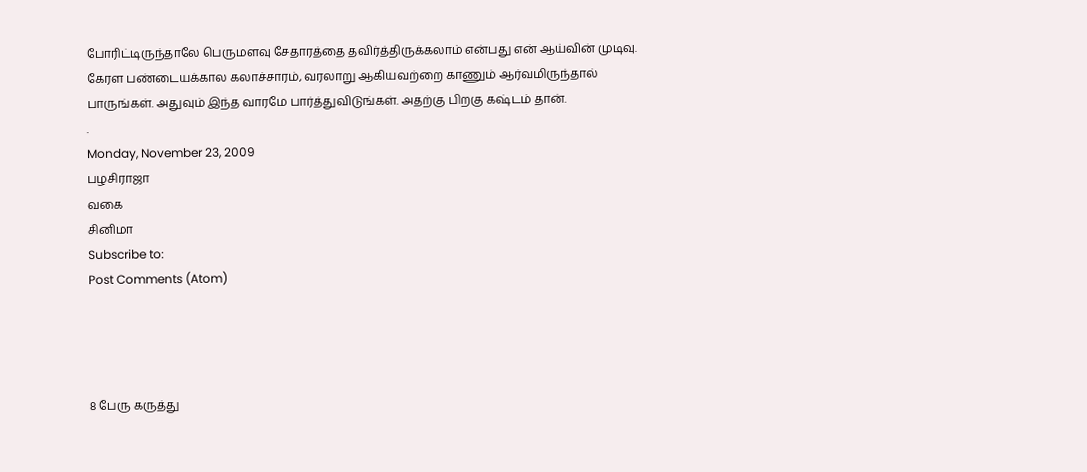போரிட்டிருந்தாலே பெருமளவு சேதாரத்தை தவிர்த்திருக்கலாம் என்பது என் ஆய்வின் முடிவு.
கேரள பண்டையக்கால கலாச்சாரம், வரலாறு ஆகியவற்றை காணும் ஆர்வமிருந்தால் பாருங்கள். அதுவும் இந்த வாரமே பார்த்துவிடுங்கள். அதற்கு பிறகு கஷ்டம் தான்.
.
Monday, November 23, 2009
பழசிராஜா
வகை
சினிமா
Subscribe to:
Post Comments (Atom)




8 பேரு கருத்து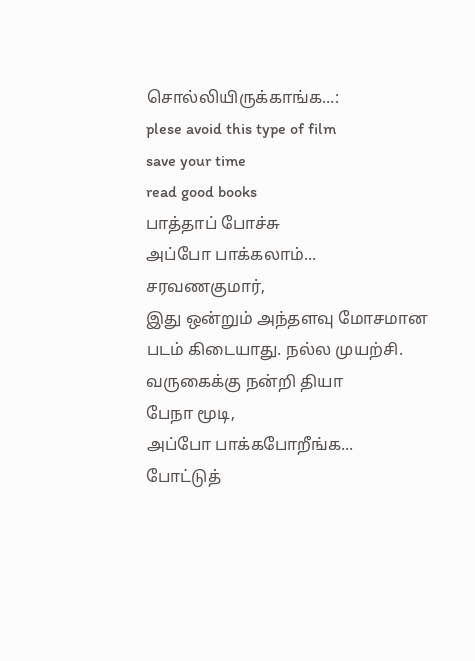சொல்லியிருக்காங்க...:
plese avoid this type of film
save your time
read good books
பாத்தாப் போச்சு
அப்போ பாக்கலாம்...
சரவணகுமார்,
இது ஒன்றும் அந்தளவு மோசமான படம் கிடையாது. நல்ல முயற்சி.
வருகைக்கு நன்றி தியா
பேநா மூடி,
அப்போ பாக்கபோறீங்க...
போட்டுத்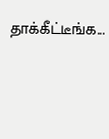தாக்கீட்டீங்க...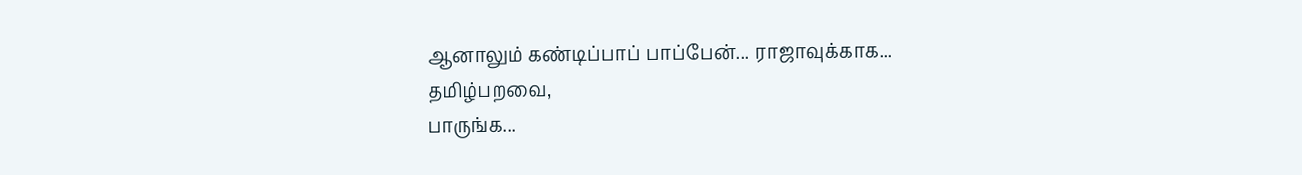ஆனாலும் கண்டிப்பாப் பாப்பேன்... ராஜாவுக்காக...
தமிழ்பறவை,
பாருங்க...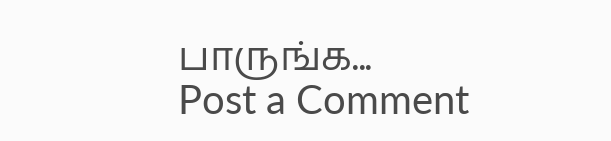பாருங்க...
Post a Comment